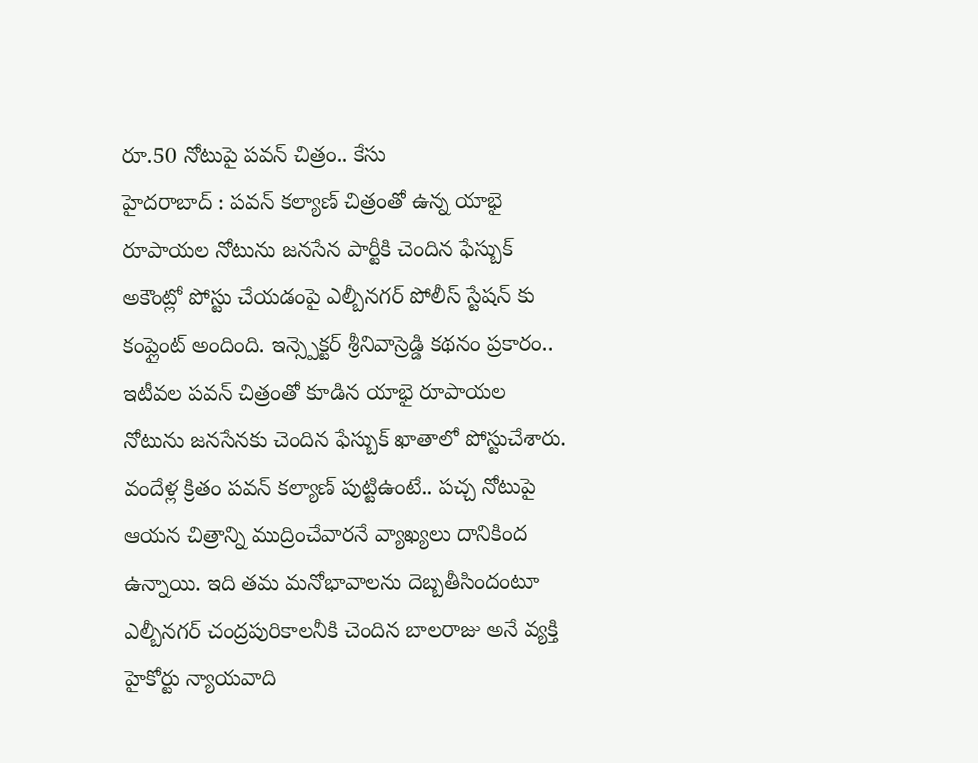రూ.50 నోటుపై పవన్ చిత్రం.. కేసు
హైదరాబాద్ : పవన్ కల్యాణ్ చిత్రంతో ఉన్న యాభై రూపాయల నోటును జనసేన పార్టీకి చెందిన ఫేస్బుక్ అకౌంట్లో పోస్టు చేయడంపై ఎల్బీనగర్ పోలీస్ స్టేషన్ కు కంప్లైంట్ అందింది. ఇన్స్పెక్టర్ శ్రీనివాస్రెడ్డి కథనం ప్రకారం.. ఇటీవల పవన్ చిత్రంతో కూడిన యాభై రూపాయల నోటును జనసేనకు చెందిన ఫేస్బుక్ ఖాతాలో పోస్టుచేశారు.
వందేళ్ల క్రితం పవన్ కల్యాణ్ పుట్టిఉంటే.. పచ్చ నోటుపై ఆయన చిత్రాన్ని ముద్రించేవారనే వ్యాఖ్యలు దానికింద ఉన్నాయి. ఇది తమ మనోభావాలను దెబ్బతీసిందంటూ ఎల్బీనగర్ చంద్రపురికాలనీకి చెందిన బాలరాజు అనే వ్యక్తి హైకోర్టు న్యాయవాది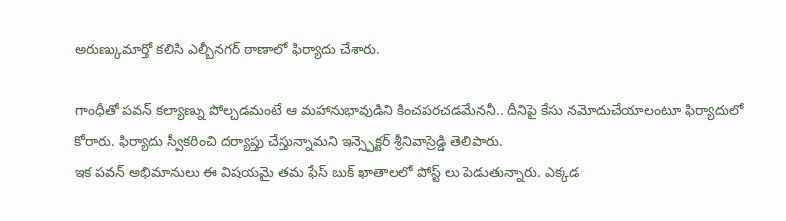అరుణ్కుమార్తో కలిసి ఎల్బీనగర్ ఠాణాలో ఫిర్యాదు చేశారు.

గాంధీతో పవన్ కల్యాణ్ను పోల్చడమంటే ఆ మహానుభావుడిని కించపరచడమేననీ.. దీనిపై కేసు నమోదుచేయాలంటూ ఫిర్యాదులో కోరారు. ఫిర్యాదు స్వీకరించి దర్యాప్తు చేస్తున్నామని ఇన్స్పెక్టర్ శ్రీనివాస్రెడ్డి తెలిపారు.
ఇక పవన్ అభిమానులు ఈ విషయమై తమ ఫేస్ బుక్ ఖాతాలలో పోస్ట్ లు పెడుతున్నారు. ఎక్కడ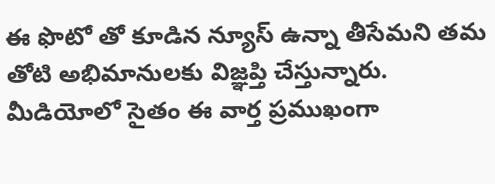ఈ ఫొటో తో కూడిన న్యూస్ ఉన్నా తీసేమని తమ తోటి అభిమానులకు విజ్ఞప్తి చేస్తున్నారు. మీడియోలో సైతం ఈ వార్త ప్రముఖంగా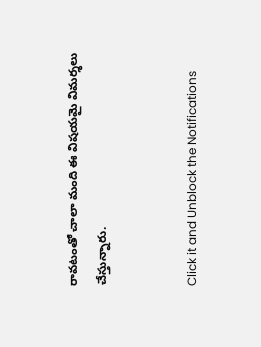రావటంతో చాలా మంది ఈ విషయమై విమర్శలు చేస్తున్నారు.


Click it and Unblock the Notifications